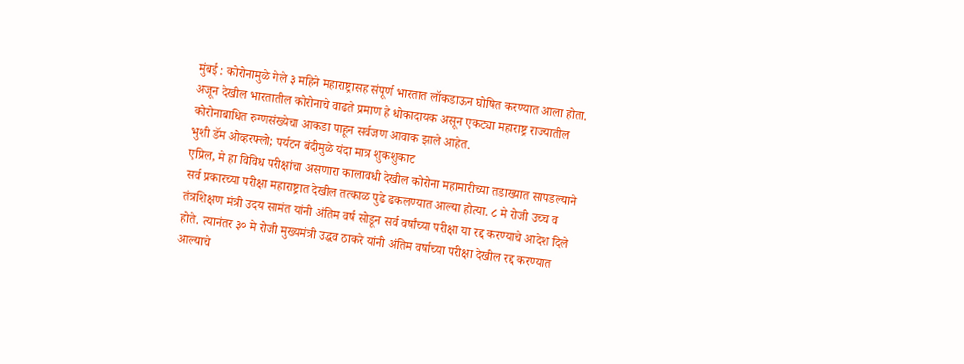मुंबई : कोरोनामुळे गेले ३ महिने महाराष्ट्रासह संपूर्ण भारतात लॉकडाऊन घोषित करण्यात आला होता. अजून देखील भारतातील कोरोनाचे वाढते प्रमाण हे धोकादायक असून एकट्या महाराष्ट्र राज्यातील कोरोनाबाधित रुग्णसंख्येचा आकडा पाहून सर्वजण आवाक झाले आहेत.
भुशी डॅम ओव्हरफ्लो; पर्यटन बंदीमुळे यंदा मात्र शुकशुकाट
एप्रिल, मे हा विविध परीक्षांचा असणारा कालावधी देखील कोरोना महामारीच्या तडाख्यात सापडल्याने सर्व प्रकारच्या परीक्षा महाराष्ट्रात देखील तत्काळ पुढे ढकलण्यात आल्या होत्या. ८ मे रोजी उच्च व तंत्रशिक्षण मंत्री उदय सामंत यांनी अंतिम वर्ष सोडून सर्व वर्षांच्या परीक्षा या रद्द करण्याचे आदेश दिले होते. त्यानंतर ३० मे रोजी मुख्यमंत्री उद्धव ठाकरे यांनी अंतिम वर्षाच्या परीक्षा देखील रद्द करण्यात आल्याचे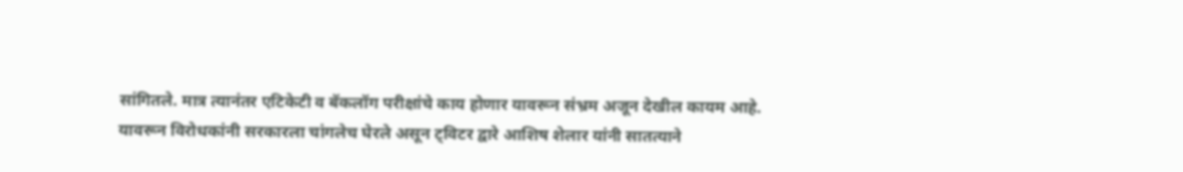सांगितले. मात्र त्यानंतर एटिकेटी व बॅकलॉग परीक्षांचे काय होणार यावरून संभ्रम अजून देखील कायम आहे.
यावरून विरोधकांनी सरकारला चांगलेच घेरले असून ट्विटर द्वारे आशिष शेलार यांनी सातत्याने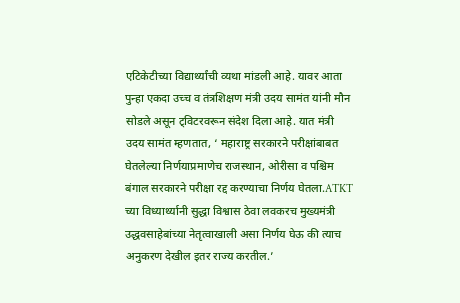एटिकेटीच्या विद्यार्थ्यांची व्यथा मांडली आहे. यावर आता पुन्हा एकदा उच्च व तंत्रशिक्षण मंत्री उदय सामंत यांनी मौन सोडले असून ट्विटरवरून संदेश दिला आहे. यात मंत्री उदय सामंत म्हणतात, ‘ महाराष्ट्र सरकारने परीक्षांबाबत घेतलेल्या निर्णयाप्रमाणेच राजस्थान, ओरीसा व पश्चिम बंगाल सरकारने परीक्षा रद्द करण्याचा निर्णय घेतला.ATKT च्या विध्यार्थ्यानी सुद्धा विश्वास ठेवा लवकरच मुख्यमंत्री उद्धवसाहेबांच्या नेतृत्वाखाली असा निर्णय घेऊ की त्याच अनुकरण देखील इतर राज्य करतील.’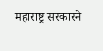महाराष्ट्र सरकारने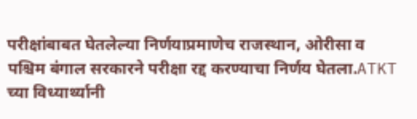परीक्षांबाबत घेतलेल्या निर्णयाप्रमाणेच राजस्थान, ओरीसा व पश्चिम बंगाल सरकारने परीक्षा रद्द करण्याचा निर्णय घेतला.ATKT च्या विध्यार्थ्यानी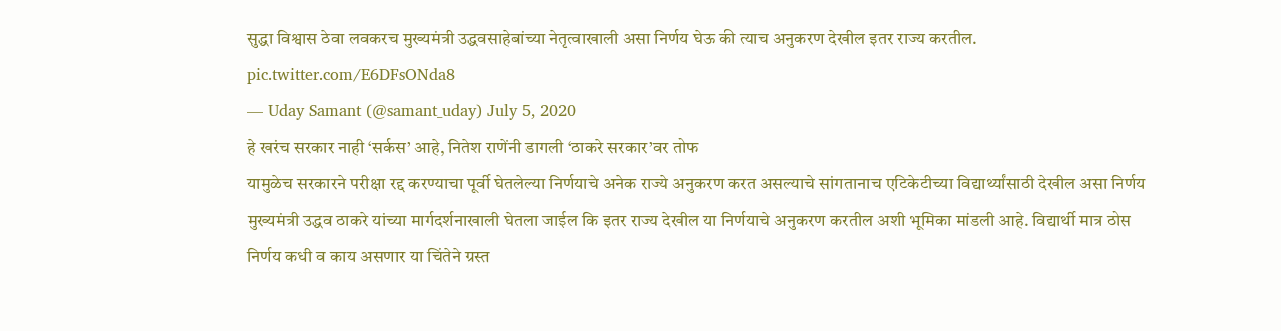सुद्धा विश्वास ठेवा लवकरच मुख्यमंत्री उद्धवसाहेबांच्या नेतृत्वाखाली असा निर्णय घेऊ की त्याच अनुकरण देखील इतर राज्य करतील. pic.twitter.com/E6DFsONda8
— Uday Samant (@samant_uday) July 5, 2020
हे खरंच सरकार नाही ‘सर्कस’ आहे, नितेश राणेंनी डागली ‘ठाकरे सरकार’वर तोफ
यामुळेच सरकारने परीक्षा रद्द करण्याचा पूर्वी घेतलेल्या निर्णयाचे अनेक राज्ये अनुकरण करत असल्याचे सांगतानाच एटिकेटीच्या विद्यार्थ्यांसाठी देखील असा निर्णय मुख्यमंत्री उद्धव ठाकरे यांच्या मार्गदर्शनाखाली घेतला जाईल कि इतर राज्य देखील या निर्णयाचे अनुकरण करतील अशी भूमिका मांडली आहे. विद्यार्थी मात्र ठोस निर्णय कधी व काय असणार या चिंतेने ग्रस्त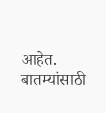आहेत.
बातम्यांसाठी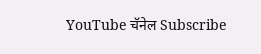YouTube चॅनेल Subscribe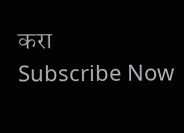करा
Subscribe Now